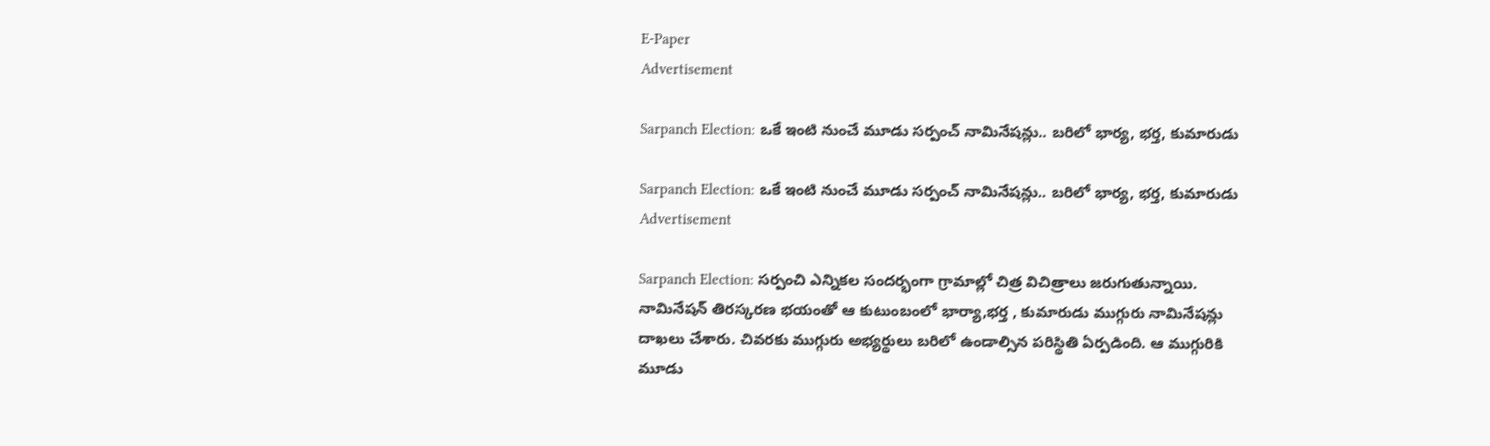E-Paper
Advertisement

Sarpanch Election: ఒకే ఇంటి నుంచే మూడు సర్పంచ్ నామినేషన్లు.. బరిలో భార్య, భర్త, కుమారుడు

Sarpanch Election: ఒకే ఇంటి నుంచే మూడు సర్పంచ్ నామినేషన్లు.. బరిలో భార్య, భర్త, కుమారుడు
Advertisement

Sarpanch Election: సర్పంచి ఎన్నికల సందర్భంగా గ్రామాల్లో చిత్ర విచిత్రాలు జరుగుతున్నాయి. నామినేషన్ తిరస్కరణ భయంతో ఆ కుటుంబంలో భార్యా,భర్త , కుమారుడు ముగ్గురు నామినేషన్లు దాఖలు చేశారు. చివరకు ముగ్గురు అభ్యర్థులు బరిలో ఉండాల్సిన పరిస్థితి ఏర్పడింది. ఆ ముగ్గురికి మూడు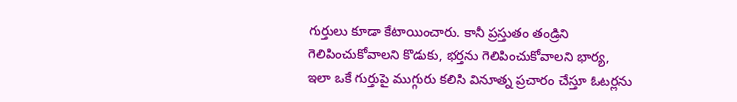గుర్తులు కూడా కేటాయించారు. కానీ ప్రస్తుతం తండ్రిని గెలిపించుకోవాలని కొడుకు, భర్తను గెలిపించుకోవాలని భార్య, ఇలా ఒకే గుర్తుపై ముగ్గురు కలిసి వినూత్న ప్రచారం చేస్తూ ఓటర్లను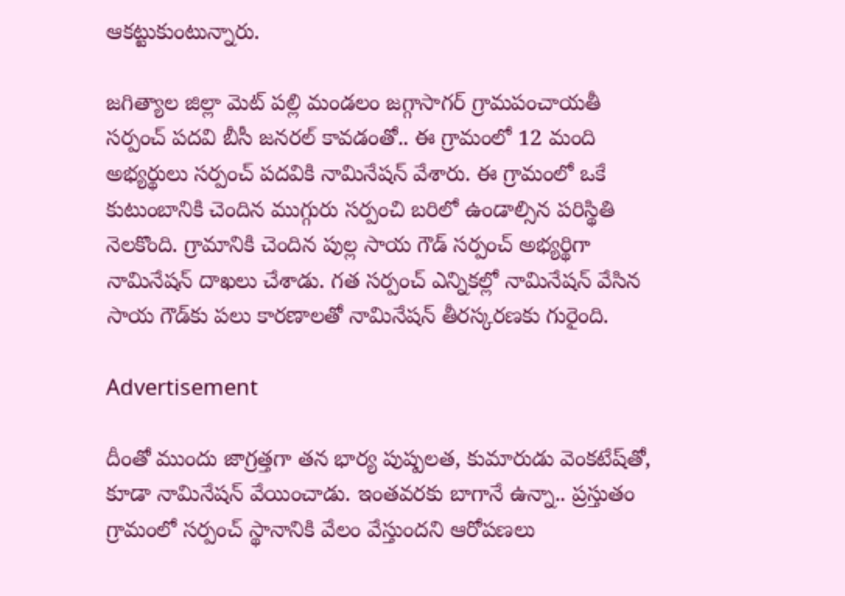ఆకట్టుకుంటున్నారు.

జగిత్యాల జిల్లా మెట్ పల్లి మండలం జగ్గాసాగర్ గ్రామపంచాయతీ సర్పంచ్ పదవి బీసీ జనరల్ కావడంతో.. ఈ గ్రామంలో 12 మంది అభ్యర్థులు సర్పంచ్ పదవికి నామినేషన్ వేశారు. ఈ గ్రామంలో ఒకే కుటుంబానికి చెందిన ముగ్గురు సర్పంచి బరిలో ఉండాల్సిన పరిస్థితి నెలకొంది. గ్రామానికి చెందిన పుల్ల సాయ గౌడ్ సర్పంచ్ అభ్యర్థిగా నామినేషన్ దాఖలు చేశాడు. గత సర్పంచ్ ఎన్నికల్లో నామినేషన్ వేసిన సాయ గౌడ్‌కు పలు కారణాలతో నామినేషన్ తీరస్కరణకు గురైంది.

Advertisement

దీంతో ముందు జాగ్రత్తగా తన భార్య పుష్పలత, కుమారుడు వెంకటేష్‌తో, కూడా నామినేషన్ వేయించాడు. ఇంతవరకు బాగానే ఉన్నా.. ప్రస్తుతం గ్రామంలో సర్పంచ్ స్థానానికి వేలం వేస్తుందని ఆరోపణలు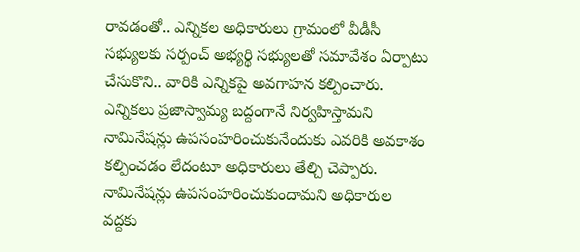రావడంతో.. ఎన్నికల అధికారులు గ్రామంలో వీడీసీ సభ్యులకు సర్పంచ్ అభ్యర్థి సభ్యులతో సమావేశం ఏర్పాటు చేసుకొని.. వారికి ఎన్నికపై అవగాహన కల్పించారు. ఎన్నికలు ప్రజాస్వామ్య బద్దంగానే నిర్వహిస్తామని నామినేషన్లు ఉపసంహరించుకునేందుకు ఎవరికి అవకాశం కల్పించడం లేదంటూ అధికారులు తేల్చి చెప్పారు. నామినేషన్లు ఉపసంహరించుకుందామని అధికారుల వద్దకు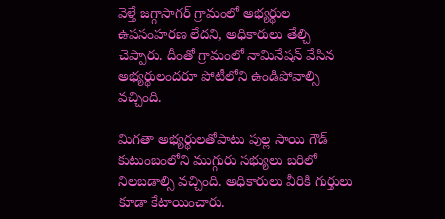వెళ్తే జగ్గాసాగర్ గ్రామంలో అభ్యర్థుల ఉపసంహరణ లేదని, అధికారులు తేల్చి చెప్పారు. దీంతో గ్రామంలో నామినేషన్ వేసిన అభ్యర్థులందరూ పోటీలోని ఉండిపోవాల్సి వచ్చింది.

మిగతా అభ్యర్థులతోపాటు పుల్ల సాయి గౌడ్ కుటుంబంలోని ముగ్గురు సభ్యులు బరిలో నిలబడాల్సి వచ్చింది. అధికారులు వీరికి గుర్తులు కూడా కేటాయించారు.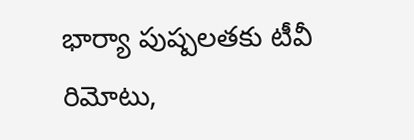భార్యా పుష్పలతకు టీవీ రిమోటు,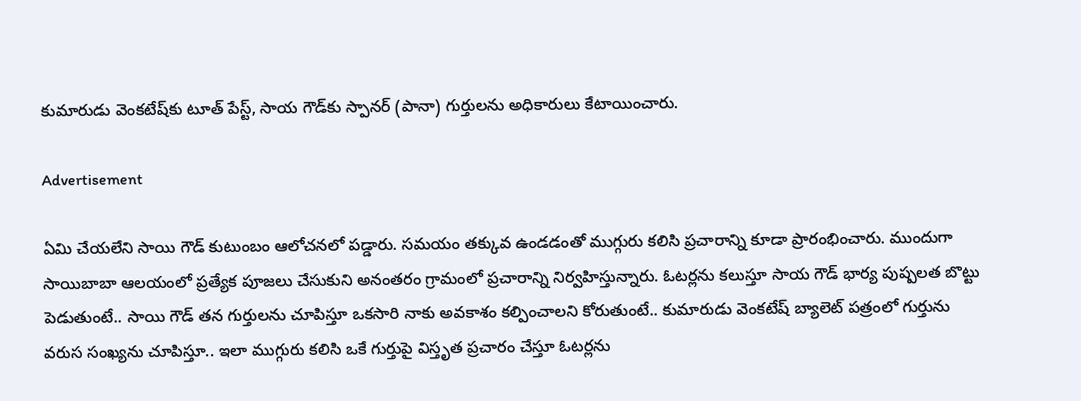కుమారుడు వెంకటేష్‌కు టూత్ పేస్ట్, సాయ గౌడ్‌కు స్పానర్ (పానా) గుర్తులను అధికారులు కేటాయించారు.

Advertisement

ఏమి చేయలేని సాయి గౌడ్ కుటుంబం ఆలోచనలో పడ్డారు. సమయం తక్కువ ఉండడంతో ముగ్గురు కలిసి ప్రచారాన్ని కూడా ప్రారంభించారు. ముందుగా సాయిబాబా ఆలయంలో ప్రత్యేక పూజలు చేసుకుని అనంతరం గ్రామంలో ప్రచారాన్ని నిర్వహిస్తున్నారు. ఓటర్లను కలుస్తూ సాయ గౌడ్ భార్య పుష్పలత బొట్టు పెడుతుంటే.. సాయి గౌడ్ తన గుర్తులను చూపిస్తూ ఒకసారి నాకు అవకాశం కల్పించాలని కోరుతుంటే.. కుమారుడు వెంకటేష్ బ్యాలెట్ పత్రంలో గుర్తును వరుస సంఖ్యను చూపిస్తూ.. ఇలా ముగ్గురు కలిసి ఒకే గుర్తుపై విస్తృత ప్రచారం చేస్తూ ఓటర్లను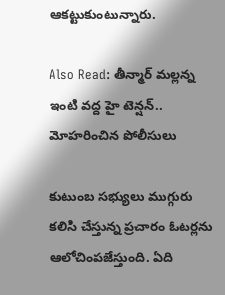ఆకట్టుకుంటున్నారు.

Also Read: తీన్మార్ మల్లన్న ఇంటి వద్ద హై టెన్షన్.. మోహరించిన పోలీసులు

కుటుంబ సభ్యులు ముగ్గురు కలిసి చేస్తున్న ప్రచారం ఓటర్లను ఆలోచింపజేస్తుంది. ఏది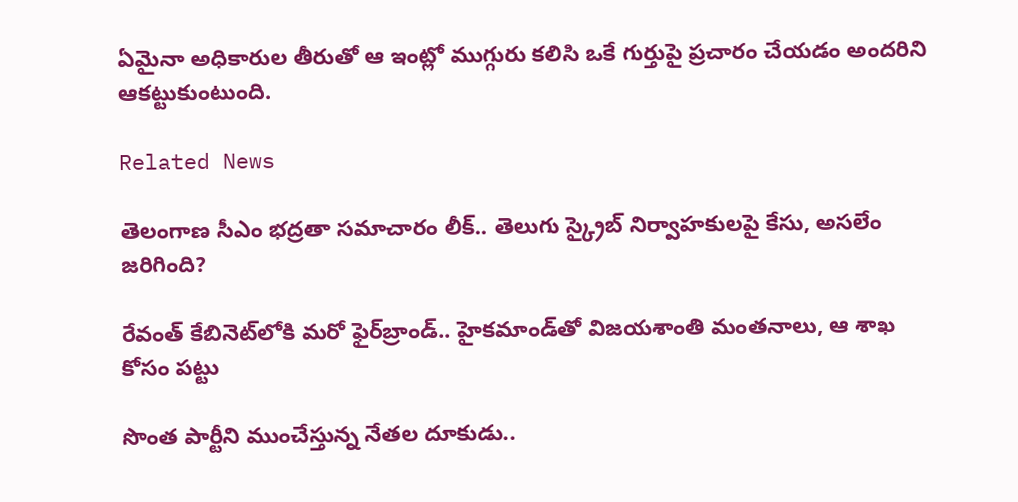ఏమైనా అధికారుల తీరుతో ఆ ఇంట్లో ముగ్గురు కలిసి ఒకే గుర్తుపై ప్రచారం చేయడం అందరిని ఆకట్టుకుంటుంది.

Related News

తెలంగాణ సీఎం భద్రతా సమాచారం లీక్.. తెలుగు స్క్రైబ్ నిర్వాహకులపై కేసు, అసలేం జరిగింది?

రేవంత్‌ కేబినెట్‌లోకి మరో ఫైర్‌బ్రాండ్.. హైకమాండ్‌తో విజయశాంతి మంతనాలు, ఆ శాఖ కోసం పట్టు

సొంత పార్టీని ముంచేస్తున్న నేతల దూకుడు..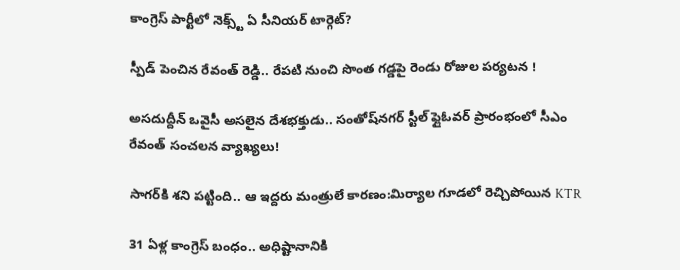కాంగ్రెస్‌ పార్టీలో నెక్స్ట్ ఏ సీనియర్ టార్గెట్?

స్పీడ్ పెంచిన రేవంత్ రెడ్డి.. రేపటి నుంచి సొంత గడ్డపై రెండు రోజుల పర్యటన !

అసదుద్దీన్ ఒవైసీ అసలైన దేశభక్తుడు.. సంతోష్‌నగర్ స్టీల్ ఫ్లైఓవర్ ప్రారంభంలో సీఎం రేవంత్ సంచలన వ్యాఖ్యలు!

సాగర్‌కి శని పట్టింది.. ఆ ఇద్దరు మంత్రులే కారణం:మిర్యాల గూడలో రెచ్చిపోయిన KTR

31 ఏళ్ల కాంగ్రెస్ బంధం.. అధిష్టానానికి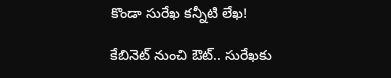కొండా సురేఖ కన్నీటి లేఖ!

కేబినెట్ నుంచి ఔట్.. సురేఖకు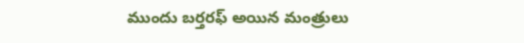ముందు బర్తరఫ్ అయిన మంత్రులు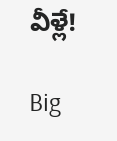వీళ్లే!

Big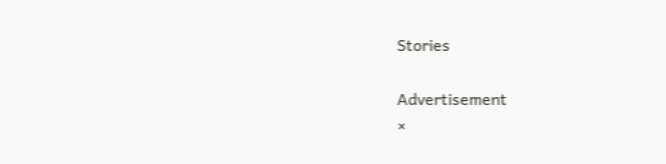Stories

Advertisement
×